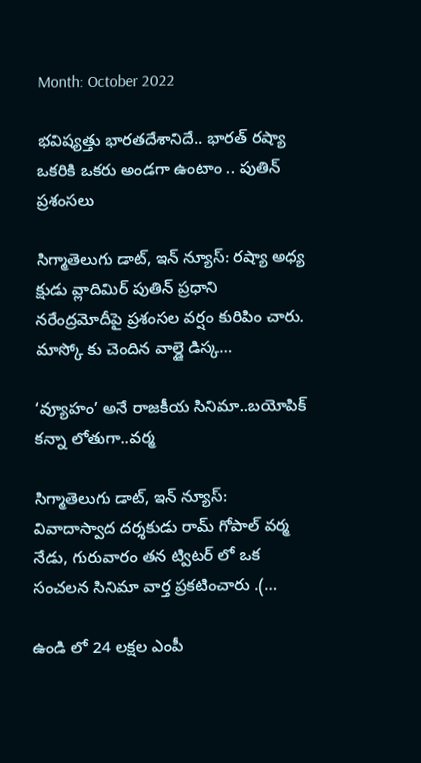Month: October 2022

భవిష్యత్తు భారతదేశానిదే.. భారత్ రష్యా ఒకరికి ఒకరు అండగా ఉంటాం .. పుతిన్ ప్రశంసలు

సిగ్మాతెలుగు డాట్, ఇన్ న్యూస్: రష్యా అధ్య క్షుడు వ్లాదిమిర్ పుతిన్ ప్రధాని నరేంద్రమోదీపై ప్రశంసల వర్షం కురిపిం చారు. మాస్కో కు చెందిన వాల్డై డిస్క…

‘వ్యూహం’ అనే రాజకీయ సినిమా..బయోపిక్ కన్నా లోతుగా..వర్మ

సిగ్మాతెలుగు డాట్, ఇన్ న్యూస్: వివాదాస్వాద దర్శకుడు రామ్ గోపాల్ వర్మ నేడు, గురువారం తన ట్విటర్ లో ఒక సంచలన సినిమా వార్త ప్రకటించారు .(…

ఉండి లో 24 లక్షల ఎంపీ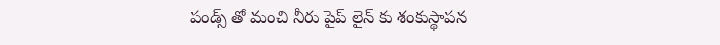పండ్స్ తో మంచి నీరు పైప్ లైన్ కు శంకుస్థాపన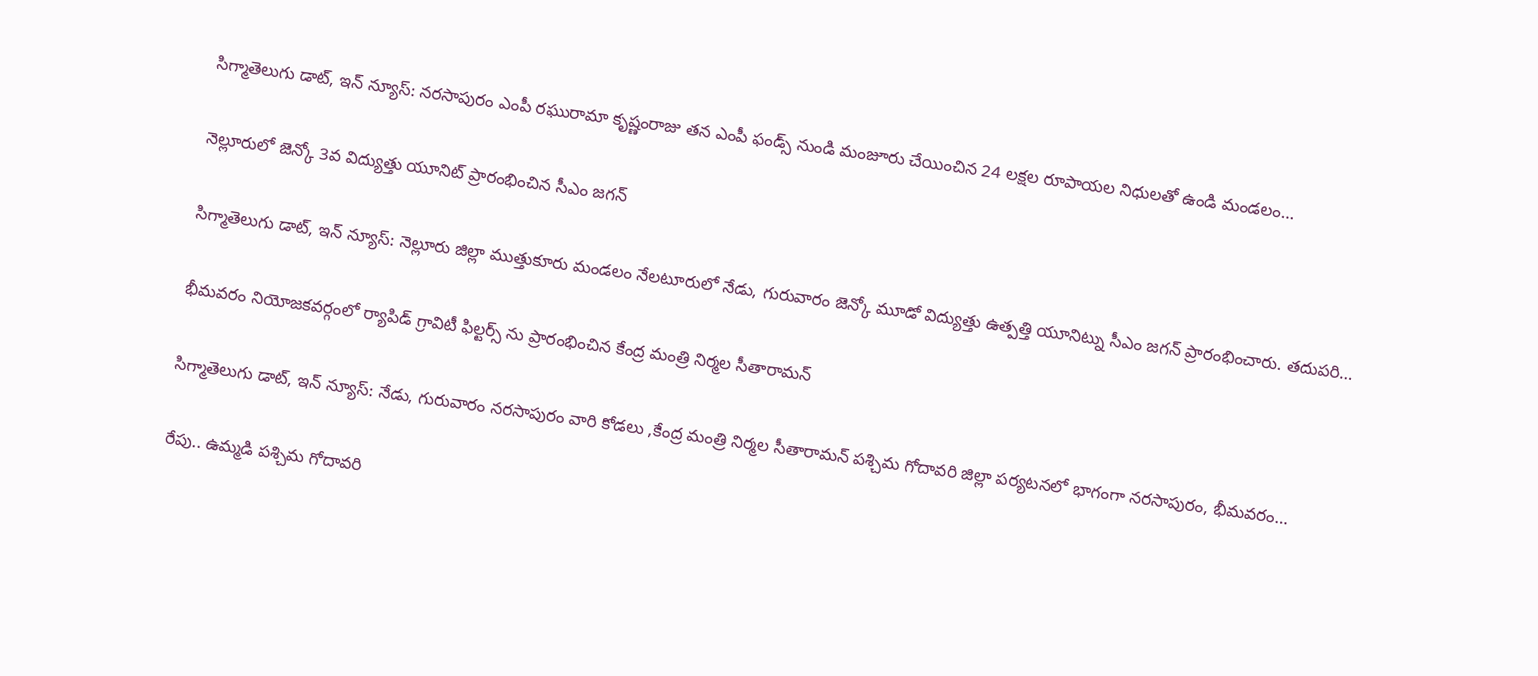సిగ్మాతెలుగు డాట్, ఇన్ న్యూస్: నరసాపురం ఎంపీ రఘురామా కృష్ణంరాజు తన ఎంపీ ఫండ్స్ నుండి మంజూరు చేయించిన 24 లక్షల రూపాయల నిధులతో ఉండి మండలం…

నెల్లూరులో జెన్కో 3వ విద్యుత్తు యూనిట్ ప్రారంభించిన సీఎం జగన్

సిగ్మాతెలుగు డాట్, ఇన్ న్యూస్: నెల్లూరు జిల్లా ముత్తుకూరు మండలం నేలటూరులో నేడు, గురువారం జెన్కో మూడో విద్యుత్తు ఉత్పత్తి యూనిట్ను సీఎం జగన్ ప్రారంభించారు. తదుపరి…

భీమవరం నియోజకవర్గంలో ర్యాపిడ్ గ్రావిటీ ఫిల్టర్స్ ను ప్రారంభించిన కేంద్ర మంత్రి నిర్మల సీతారామన్

సిగ్మాతెలుగు డాట్, ఇన్ న్యూస్: నేడు, గురువారం నరసాపురం వారి కోడలు ,కేంద్ర మంత్రి నిర్మల సీతారామన్ పశ్చిమ గోదావరి జిల్లా పర్యటనలో భాగంగా నరసాపురం, భీమవరం…

రేపు.. ఉమ్మడి పశ్చిమ గోదావరి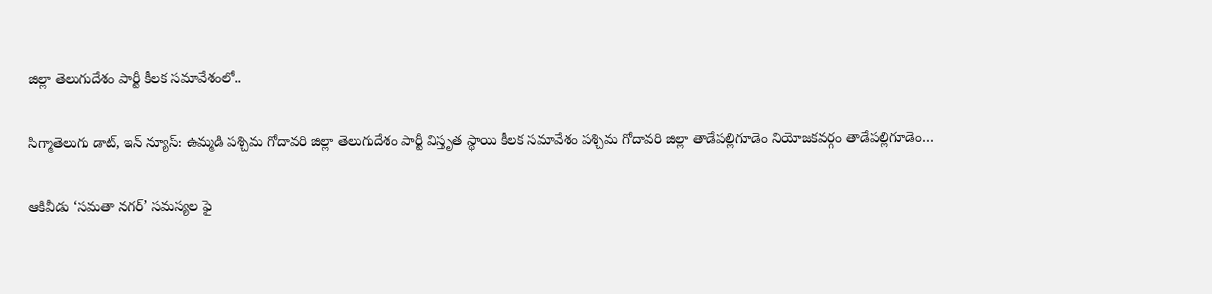జిల్లా తెలుగుదేశం పార్టీ కీలక సమావేశంలో..

సిగ్మాతెలుగు డాట్, ఇన్ న్యూస్: ఉమ్మడి పశ్చిమ గోదావరి జిల్లా తెలుగుదేశం పార్టీ విస్తృత స్థాయి కీలక సమావేశం పశ్చిమ గోదావరి జిల్లా తాడేపల్లిగూడెం నియోజకవర్గం తాడేపల్లిగూడెం…

ఆకివీడు ‘సమతా నగర్’ సమస్యల ఫై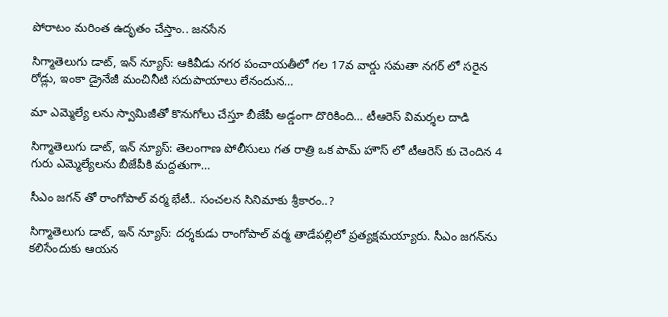పోరాటం మరింత ఉదృతం చేస్తాం.. జనసేన

సిగ్మాతెలుగు డాట్, ఇన్ న్యూస్: ఆకివీడు నగర పంచాయతీలో గల 17వ వార్డు సమతా నగర్ లో సరైన రోడ్లు, ఇంకా డ్రైనేజీ మంచినీటి సదుపాయాలు లేనందున…

మా ఎమ్మెల్యే లను స్వామిజీతో కొనుగోలు చేస్తూ బీజేపీ అడ్డంగా దొరికింది… టీఆరెస్ విమర్శల దాడి

సిగ్మాతెలుగు డాట్, ఇన్ న్యూస్: తెలంగాణ పోలీసులు గత రాత్రి ఒక పామ్ హౌస్ లో టీఆరెస్ కు చెందిన 4 గురు ఎమ్మెల్యేలను బీజేపీకి మద్దతుగా…

సీఎం జగన్ తో రాంగోపాల్ వర్మ భేటీ.. సంచలన సినిమాకు శ్రీకారం..?

సిగ్మాతెలుగు డాట్, ఇన్ న్యూస్: దర్శకుడు రాంగోపాల్ వర్మ తాడేపల్లిలో ప్రత్యక్షమయ్యారు. సీఎం జగన్‌ను కలిసేందుకు ఆయన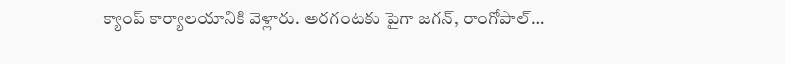క్యాంప్ కార్యాలయానికి వెళ్లారు. అరగంటకు పైగా జగన్, రాంగోపాల్…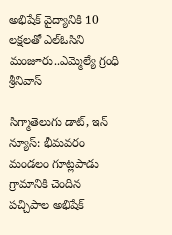అభిషేక్ వైద్యానికి 10 లక్షలతో ఎల్ఓసిని మంజూరు..ఎమ్మెల్యే గ్రంధి శ్రీనివాస్

సిగ్మాతెలుగు డాట్, ఇన్ న్యూస్: భీమవరం మండలం గూట్లపాడు గ్రామానికి చెందిన పచ్చిపాల అభిషేక్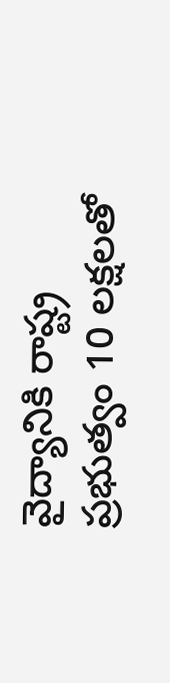వైద్యానికి రాష్ట్ర ప్రభుత్వం 10 లక్షలతో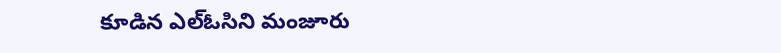కూడిన ఎల్ఓసిని మంజూరు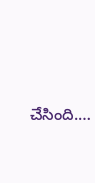చేసింది.…